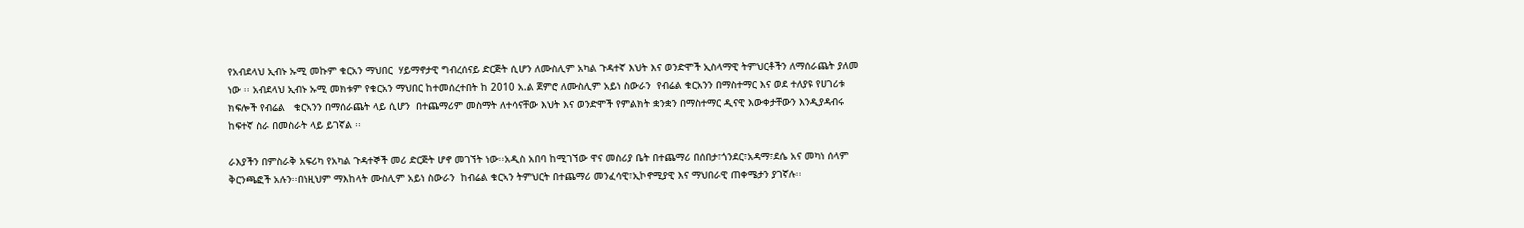የአብደላህ ኢብኑ ኡሚ መኩም ቁርአን ማህበር  ሃይማኖታዊ ግብረሰናይ ድርጅት ሲሆን ለሙስሊም አካል ጉዳተኛ እህት እና ወንድሞች ኢስላማዊ ትምህርቶችን ለማሰራጨት ያለመ ነው ፡፡ አብደላህ ኢብኑ ኡሚ መክቱም የቁርአን ማህበር ከተመሰረተበት ከ 2010 አ.ል ጀምሮ ለሙስሊም አይነ ስውራን  የብሬል ቁርአንን በማስተማር እና ወደ ተለያዩ የሀገሪቱ ክፍሎች የብሬል   ቁርኣንን በማሰራጨት ላይ ሲሆን  በተጨማሪም መስማት ለተሳናቸው እህት እና ወንድሞች የምልክት ቋንቋን በማስተማር ዲናዊ እውቀታቸውን እንዲያዳብሩ ከፍተኛ ስራ በመስራት ላይ ይገኛል ፡፡

ራእያችን በምስራቅ አፍሪካ የአካል ጉዳተኞች መሪ ድርጅት ሆኖ መገኘት ነው፡፡አዲስ አበባ ከሚገኘው ዋና መስሪያ ቤት በተጨማሪ በሰበታ፣ጎንደር፣አዳማ፣ደሴ አና መካነ ሰላም ቅርንጫፎች አሉን፡፡በነዚህም ማእከላት ሙስሊም አይነ ስውራን  ከብሬል ቁርኣን ትምህርት በተጨማሪ መንፈሳዊ፣ኢኮኖሚያዊ እና ማህበራዊ ጠቀሜታን ያገኛሉ፡፡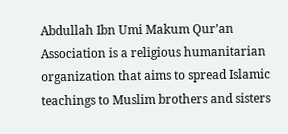Abdullah Ibn Umi Makum Qur’an Association is a religious humanitarian organization that aims to spread Islamic teachings to Muslim brothers and sisters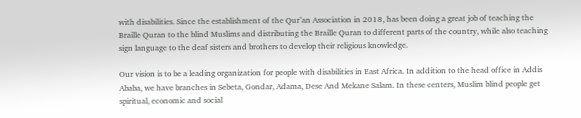with disabilities. Since the establishment of the Qur’an Association in 2018, has been doing a great job of teaching the Braille Quran to the blind Muslims and distributing the Braille Quran to different parts of the country, while also teaching sign language to the deaf sisters and brothers to develop their religious knowledge.

Our vision is to be a leading organization for people with disabilities in East Africa. In addition to the head office in Addis Ababa, we have branches in Sebeta, Gondar, Adama, Dese And Mekane Salam. In these centers, Muslim blind people get spiritual, economic and social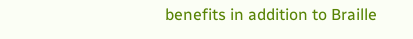benefits in addition to Braille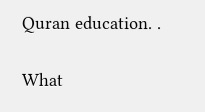Quran education. .

What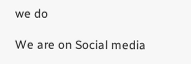we do

We are on Social media